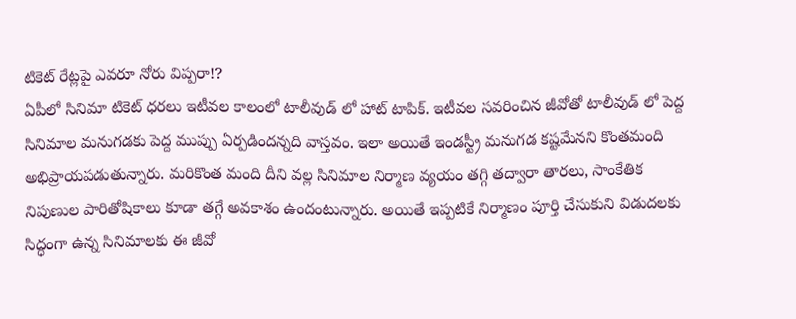టికెట్ రేట్లపై ఎవరూ నోరు విప్పరా!?
ఏపీలో సినిమా టికెట్ ధరలు ఇటీవల కాలంలో టాలీవుడ్ లో హాట్ టాపిక్. ఇటీవల సవరించిన జీవోతో టాలీవుడ్ లో పెద్ద సినిమాల మనుగడకు పెద్ద ముప్పు ఏర్పడిందన్నది వాస్తవం. ఇలా అయితే ఇండస్ట్రీ మనుగడ కష్టమేనని కొంతమంది అభిప్రాయపడుతున్నారు. మరికొంత మంది దీని వల్ల సినిమాల నిర్మాణ వ్యయం తగ్గి తద్వారా తారలు, సాంకేతిక నిపుణుల పారితోషికాలు కూడా తగ్గే అవకాశం ఉందంటున్నారు. అయితే ఇప్పటికే నిర్మాణం పూర్తి చేసుకుని విడుదలకు సిద్ధంగా ఉన్న సినిమాలకు ఈ జీవో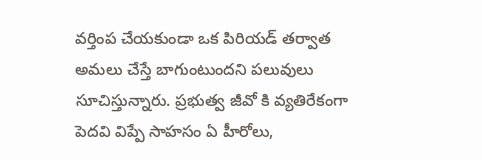వర్తింప చేయకుండా ఒక పిరియడ్ తర్వాత అమలు చేస్తే బాగుంటుందని పలువులు సూచిస్తున్నారు. ప్రభుత్వ జీవో కి వ్యతిరేకంగా పెదవి విప్పే సాహసం ఏ హీరోలు,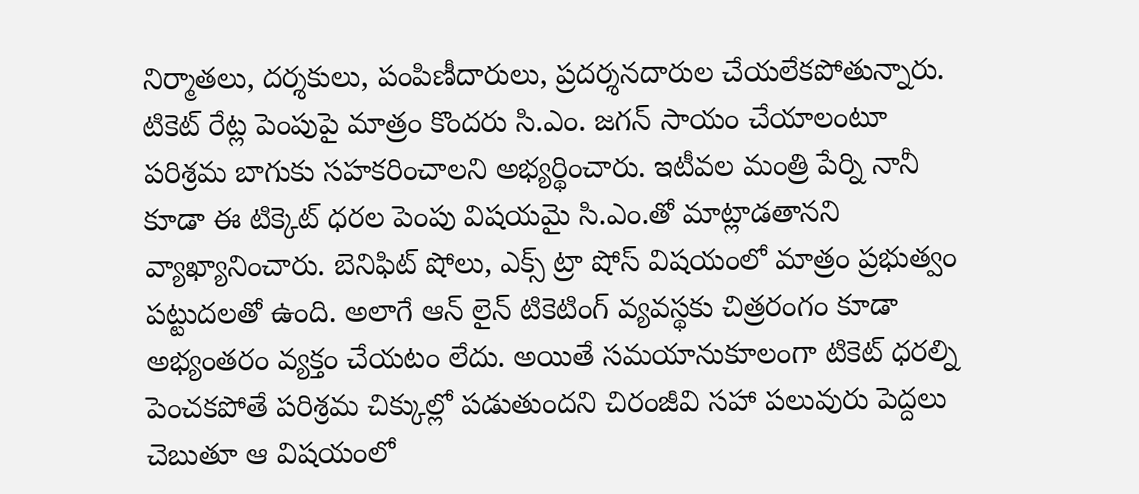నిర్మాతలు, దర్శకులు, పంపిణీదారులు, ప్రదర్శనదారుల చేయలేకపోతున్నారు.
టికెట్ రేట్ల పెంపుపై మాత్రం కొందరు సి.ఎం. జగన్ సాయం చేయాలంటూ పరిశ్రమ బాగుకు సహకరించాలని అభ్యర్థించారు. ఇటీవల మంత్రి పేర్ని నానీ కూడా ఈ టిక్కెట్ ధరల పెంపు విషయమై సి.ఎం.తో మాట్లాడతానని వ్యాఖ్యానించారు. బెనిఫిట్ షోలు, ఎక్స్ ట్రా షోస్ విషయంలో మాత్రం ప్రభుత్వం పట్టుదలతో ఉంది. అలాగే ఆన్ లైన్ టికెటింగ్ వ్యవస్థకు చిత్రరంగం కూడా అభ్యంతరం వ్యక్తం చేయటం లేదు. అయితే సమయానుకూలంగా టికెట్ ధరల్ని పెంచకపోతే పరిశ్రమ చిక్కుల్లో పడుతుందని చిరంజీవి సహా పలువురు పెద్దలు చెబుతూ ఆ విషయంలో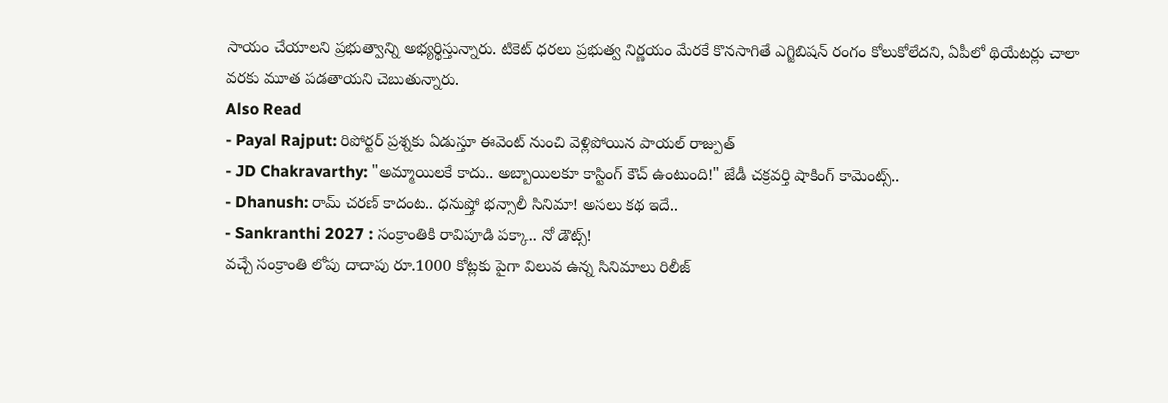సాయం చేయాలని ప్రభుత్వాన్ని అభ్యర్థిస్తున్నారు. టికెట్ ధరలు ప్రభుత్వ నిర్ణయం మేరకే కొనసాగితే ఎగ్జిబిషన్ రంగం కోలుకోలేదని, ఏపీలో థియేటర్లు చాలా వరకు మూత పడతాయని చెబుతున్నారు.
Also Read
- Payal Rajput: రిపోర్టర్ ప్రశ్నకు ఏడుస్తూ ఈవెంట్ నుంచి వెళ్లిపోయిన పాయల్ రాజ్పుత్
- JD Chakravarthy: "అమ్మాయిలకే కాదు.. అబ్బాయిలకూ కాస్టింగ్ కౌచ్ ఉంటుంది!" జేడీ చక్రవర్తి షాకింగ్ కామెంట్స్..
- Dhanush: రామ్ చరణ్ కాదంట.. ధనుష్తో భన్సాలీ సినిమా! అసలు కథ ఇదే..
- Sankranthi 2027 : సంక్రాంతికి రావిపూడి పక్కా.. నో డౌట్స్!
వచ్చే సంక్రాంతి లోపు దాదాపు రూ.1000 కోట్లకు పైగా విలువ ఉన్న సినిమాలు రిలీజ్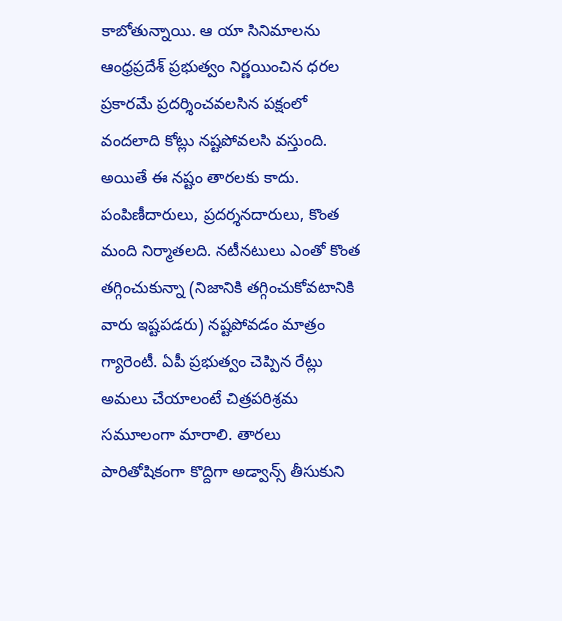కాబోతున్నాయి. ఆ యా సినిమాలను ఆంధ్రప్రదేశ్ ప్రభుత్వం నిర్ణయించిన ధరల ప్రకారమే ప్రదర్శించవలసిన పక్షంలో వందలాది కోట్లు నష్టపోవలసి వస్తుంది. అయితే ఈ నష్టం తారలకు కాదు. పంపిణీదారులు, ప్రదర్శనదారులు, కొంత మంది నిర్మాతలది. నటీనటులు ఎంతో కొంత తగ్గించుకున్నా (నిజానికి తగ్గించుకోవటానికి వారు ఇష్టపడరు) నష్టపోవడం మాత్రం గ్యారెంటీ. ఏపీ ప్రభుత్వం చెప్పిన రేట్లు అమలు చేయాలంటే చిత్రపరిశ్రమ సమూలంగా మారాలి. తారలు పారితోషికంగా కొద్దిగా అడ్వాన్స్ తీసుకుని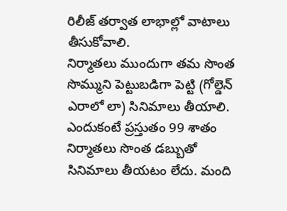రిలీజ్ తర్వాత లాభాల్లో వాటాలు తీసుకోవాలి.
నిర్మాతలు ముందుగా తమ సొంత సొమ్ముని పెట్టుబడిగా పెట్టి (గోల్డెన్ ఎరాలో లా) సినిమాలు తీయాలి. ఎందుకంటే ప్రస్తుతం 99 శాతం నిర్మాతలు సొంత డబ్బుతో సినిమాలు తీయటం లేదు. మంది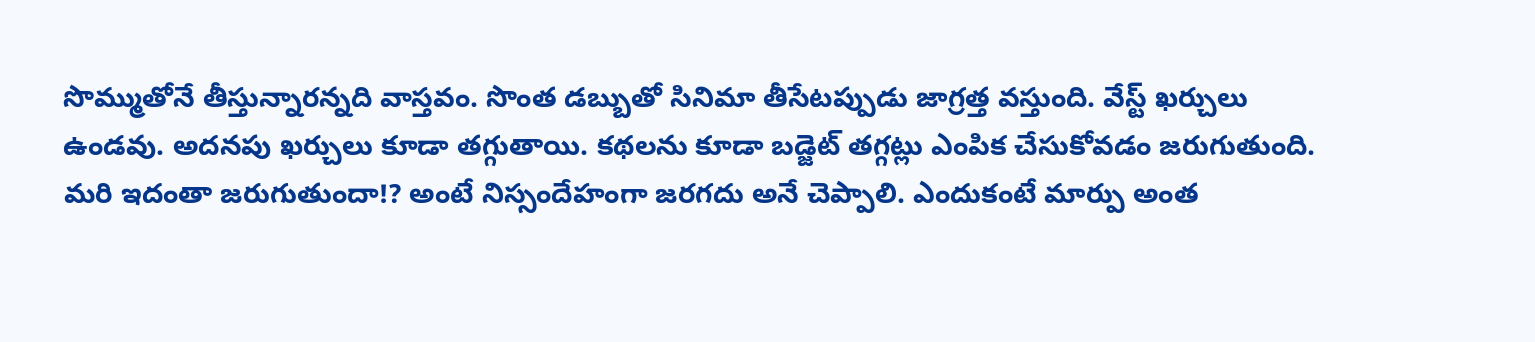సొమ్ముతోనే తీస్తున్నారన్నది వాస్తవం. సొంత డబ్బుతో సినిమా తీసేటప్పుడు జాగ్రత్త వస్తుంది. వేస్ట్ ఖర్చులు ఉండవు. అదనపు ఖర్చులు కూడా తగ్గుతాయి. కథలను కూడా బడ్జెట్ తగ్గట్లు ఎంపిక చేసుకోవడం జరుగుతుంది. మరి ఇదంతా జరుగుతుందా!? అంటే నిస్సందేహంగా జరగదు అనే చెప్పాలి. ఎందుకంటే మార్పు అంత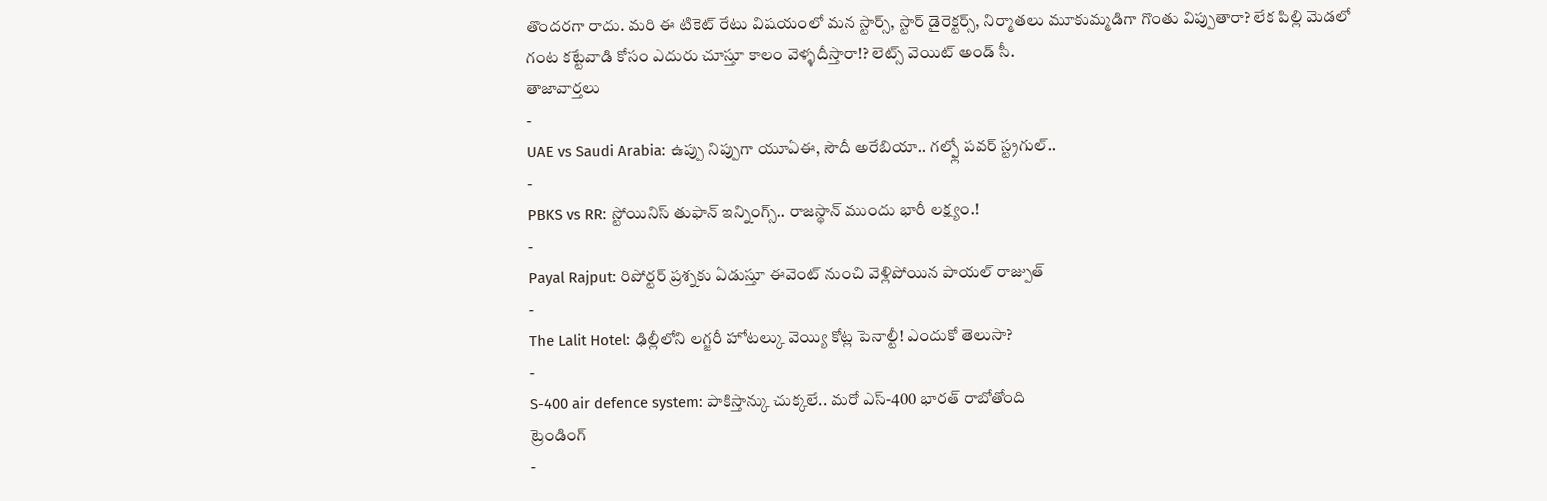తొందరగా రాదు. మరి ఈ టికెట్ రేటు విషయంలో మన స్టార్స్, స్టార్ డైరెక్టర్స్, నిర్మాతలు మూకుమ్మడిగా గొంతు విప్పుతారా? లేక పిల్లి మెడలో గంట కట్టేవాడి కోసం ఎదురు చూస్తూ కాలం వెళ్ళదీస్తారా!? లెట్స్ వెయిట్ అండ్ సీ.
తాజావార్తలు
-
UAE vs Saudi Arabia: ఉప్పు నిప్పుగా యూఏఈ, సౌదీ అరేబియా.. గల్ఫ్లో పవర్ స్ట్రగుల్..
-
PBKS vs RR: స్టోయినిస్ తుఫాన్ ఇన్నింగ్స్.. రాజస్థాన్ ముందు భారీ లక్ష్యం.!
-
Payal Rajput: రిపోర్టర్ ప్రశ్నకు ఏడుస్తూ ఈవెంట్ నుంచి వెళ్లిపోయిన పాయల్ రాజ్పుత్
-
The Lalit Hotel: ఢిల్లీలోని లగ్జరీ హోటల్కు వెయ్యి కోట్ల పెనాల్టీ! ఎందుకో తెలుసా?
-
S-400 air defence system: పాకిస్తాన్కు చుక్కలే.. మరో ఎస్-400 భారత్ రాబోతోంది
ట్రెండింగ్
-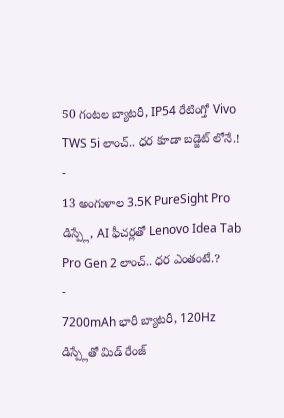50 గంటల బ్యాటరీ, IP54 రేటింగ్తో Vivo TWS 5i లాంచ్.. ధర కూడా బడ్జెట్ లోనే.!
-
13 అంగుళాల 3.5K PureSight Pro డిస్ప్లే, AI ఫీచర్లతో Lenovo Idea Tab Pro Gen 2 లాంచ్.. ధర ఎంతంటే.?
-
7200mAh భారీ బ్యాటరీ, 120Hz డిస్ప్లేతో మిడ్ రేంజ్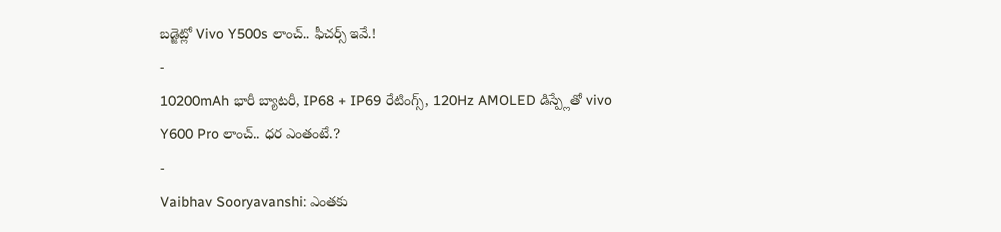బడ్జెట్లో Vivo Y500s లాంచ్.. ఫీచర్స్ ఇవే.!
-
10200mAh భారీ బ్యాటరీ, IP68 + IP69 రేటింగ్స్, 120Hz AMOLED డిస్ప్లేతో vivo Y600 Pro లాంచ్.. ధర ఎంతంటే.?
-
Vaibhav Sooryavanshi: ఎంతకు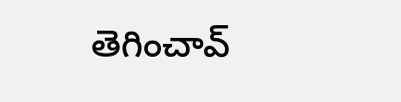తెగించావ్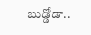బుడ్డోడా..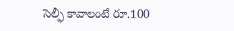సెల్ఫీ కావాలంటే రూ.100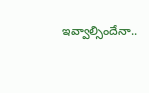ఇవ్వాల్సిందేనా..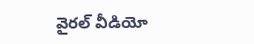వైరల్ వీడియో